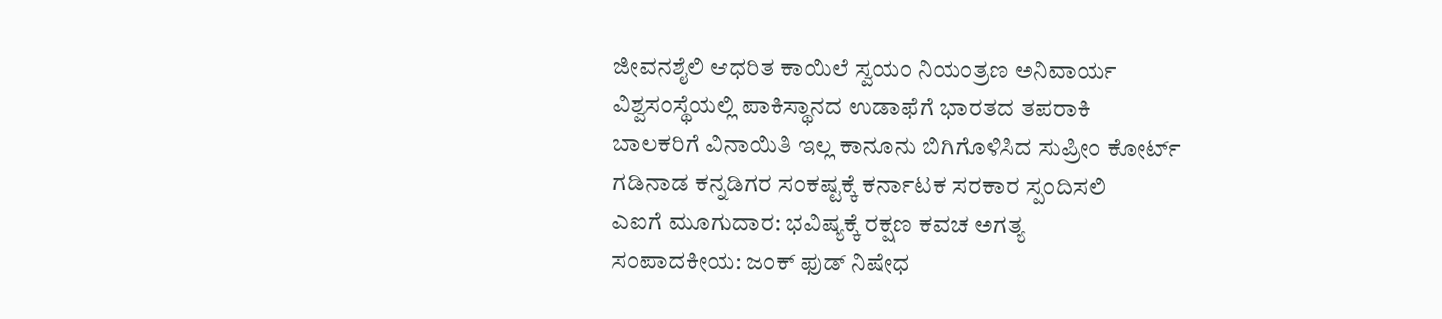ಜೀವನಶೈಲಿ ಆಧರಿತ ಕಾಯಿಲೆ ಸ್ವಯಂ ನಿಯಂತ್ರಣ ಅನಿವಾರ್ಯ
ವಿಶ್ವಸಂಸ್ಥೆಯಲ್ಲಿ ಪಾಕಿಸ್ಥಾನದ ಉಡಾಫೆಗೆ ಭಾರತದ ತಪರಾಕಿ
ಬಾಲಕರಿಗೆ ವಿನಾಯಿತಿ ಇಲ್ಲ ಕಾನೂನು ಬಿಗಿಗೊಳಿಸಿದ ಸುಪ್ರೀಂ ಕೋರ್ಟ್
ಗಡಿನಾಡ ಕನ್ನಡಿಗರ ಸಂಕಷ್ಟಕ್ಕೆ ಕರ್ನಾಟಕ ಸರಕಾರ ಸ್ಪಂದಿಸಲಿ
ಎಐಗೆ ಮೂಗುದಾರ: ಭವಿಷ್ಯಕ್ಕೆ ರಕ್ಷಣ ಕವಚ ಅಗತ್ಯ
ಸಂಪಾದಕೀಯ: ಜಂಕ್ ಫುಡ್ ನಿಷೇಧ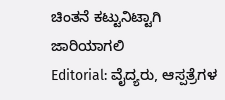ಚಿಂತನೆ ಕಟ್ಟುನಿಟ್ಟಾಗಿ ಜಾರಿಯಾಗಲಿ
Editorial: ವೈದ್ಯರು, ಆಸ್ಪತ್ರೆಗಳ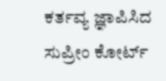ಕರ್ತವ್ಯ ಜ್ಞಾಪಿಸಿದ ಸುಪ್ರೀಂ ಕೋರ್ಟ್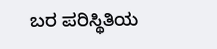ಬರ ಪರಿಸ್ಥಿತಿಯ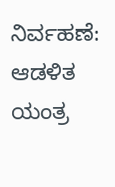ನಿರ್ವಹಣೆ: ಆಡಳಿತ ಯಂತ್ರ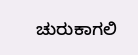ಚುರುಕಾಗಲಿ